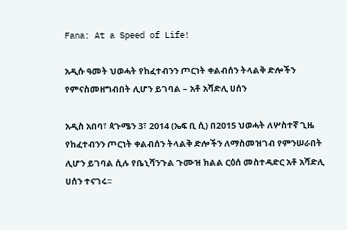Fana: At a Speed of Life!

አዲሱ ዓመት ህወሓት የከፈተብንን ጦርነት ቀልብሰን ትላልቅ ድሎችን የምናስመዘግብበት ሊሆን ይገባል – አቶ አሻድሊ ሀሰን

አዲስ አበባ፣ ጳጉሜን 3፣ 2014 (ኤፍ ቢ ሲ) በ2015 ህወሓት ለሦስተኛ ጊዜ የከፈተብንን ጦርነት ቀልብሰን ትላልቅ ድሎችን ለማስመዝገብ የምንሠራበት ሊሆን ይገባል ሲሉ የቤኒሻንጉል ጉሙዝ ክልል ርዕሰ መስተዳድር አቶ አሻድሊ ሀሰን ተናገሩ፡፡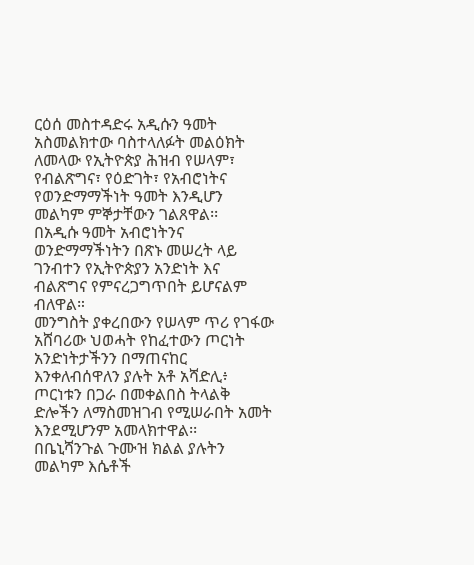ርዕሰ መስተዳድሩ አዲሱን ዓመት አስመልክተው ባስተላለፉት መልዕክት ለመላው የኢትዮጵያ ሕዝብ የሠላም፣ የብልጽግና፣ የዕድገት፣ የአብሮነትና የወንድማማችነት ዓመት እንዲሆን መልካም ምኞታቸውን ገልጸዋል፡፡
በአዲሱ ዓመት አብሮነትንና ወንድማማችነትን በጽኑ መሠረት ላይ ገንብተን የኢትዮጵያን አንድነት እና ብልጽግና የምናረጋግጥበት ይሆናልም ብለዋል።
መንግስት ያቀረበውን የሠላም ጥሪ የገፋው አሸባሪው ህወሓት የከፈተውን ጦርነት አንድነትታችንን በማጠናከር እንቀለብሰዋለን ያሉት አቶ አሻድሊ፥ ጦርነቱን በጋራ በመቀልበስ ትላልቅ ድሎችን ለማስመዝገብ የሚሠራበት አመት እንደሚሆንም አመላክተዋል፡፡
በቤኒሻንጉል ጉሙዝ ክልል ያሉትን መልካም እሴቶች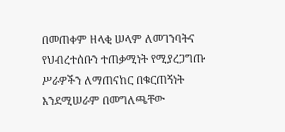በመጠቀም ዘላቂ ሠላም ለመገንባትና የህብረተሰቡን ተጠቃሚነት የሚያረጋግጡ ሥራዎችን ለማጠናከር በቁርጠኝነት እንደሚሠራም በመግለጫቸው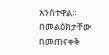አንስተዋል፡፡
በመልዕክታቸው በመጠናቀቅ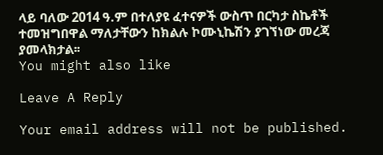ላይ ባለው 2014 ዓ.ም በተለያዩ ፈተናዎች ውስጥ በርካታ ስኬቶች ተመዝግበዋል ማለታቸውን ከክልሉ ኮሙኒኬሽን ያገኘነው መረጃ ያመላክታል፡፡
You might also like

Leave A Reply

Your email address will not be published.